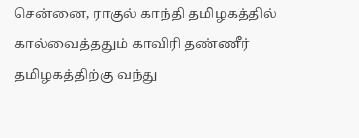சென்னை, ராகுல் காந்தி தமிழகத்தில் கால்வைத்ததும் காவிரி தண்ணீர் தமிழகத்திற்கு வந்து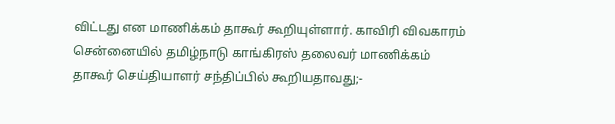விட்டது என மாணிக்கம் தாகூர் கூறியுள்ளார். காவிரி விவகாரம் சென்னையில் தமிழ்நாடு காங்கிரஸ் தலைவர் மாணிக்கம் தாகூர் செய்தியாளர் சந்திப்பில் கூறியதாவது;-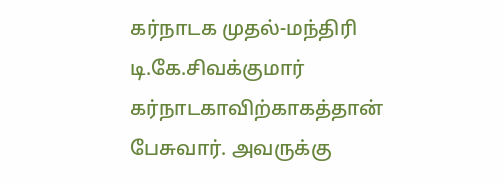கர்நாடக முதல்-மந்திரி டி.கே.சிவக்குமார் கர்நாடகாவிற்காகத்தான் பேசுவார். அவருக்கு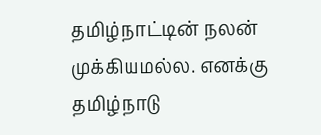தமிழ்நாட்டின் நலன் முக்கியமல்ல. எனக்கு தமிழ்நாடு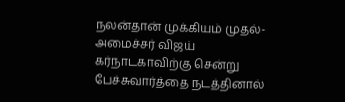நலன்தான் முக்கியம் முதல்-அமைச்சர் விஜய் கர்நாடகாவிற்கு சென்று பேச்சுவார்த்தை நடத்தினால்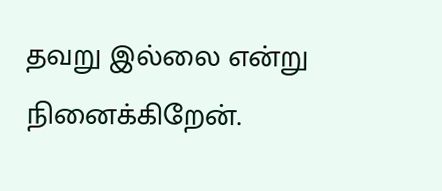தவறு இல்லை என்று நினைக்கிறேன்.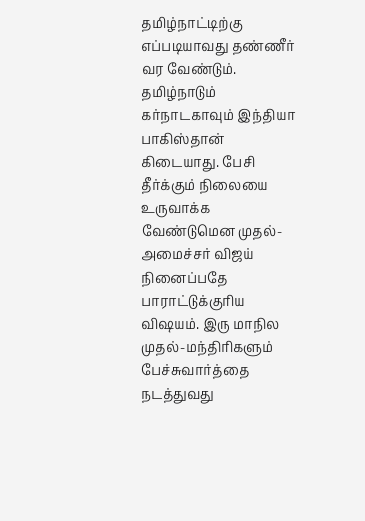தமிழ்நாட்டிற்கு எப்படியாவது தண்ணீர் வர வேண்டும். தமிழ்நாடும் கர்நாடகாவும் இந்தியா பாகிஸ்தான் கிடையாது. பேசி தீர்க்கும் நிலையை உருவாக்க வேண்டுமென முதல்-அமைச்சர் விஜய் நினைப்பதே பாராட்டுக்குரிய விஷயம். இரு மாநில முதல்-மந்திரிகளும் பேச்சுவார்த்தை நடத்துவது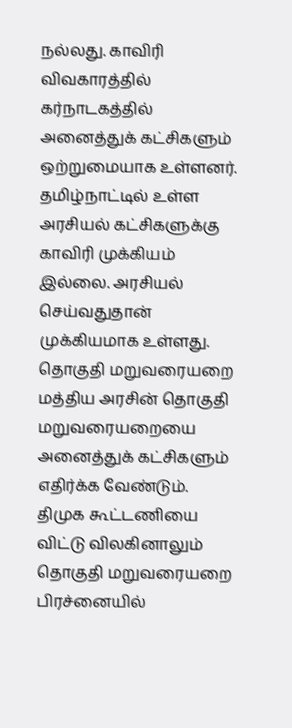நல்லது. காவிரி விவகாரத்தில் கர்நாடகத்தில் அனைத்துக் கட்சிகளும் ஒற்றுமையாக உள்ளனர். தமிழ்நாட்டில் உள்ள அரசியல் கட்சிகளுக்கு காவிரி முக்கியம் இல்லை. அரசியல் செய்வதுதான் முக்கியமாக உள்ளது. தொகுதி மறுவரையறை மத்திய அரசின் தொகுதி மறுவரையறையை அனைத்துக் கட்சிகளும் எதிர்க்க வேண்டும். திமுக கூட்டணியை விட்டு விலகினாலும் தொகுதி மறுவரையறை பிரச்னையில்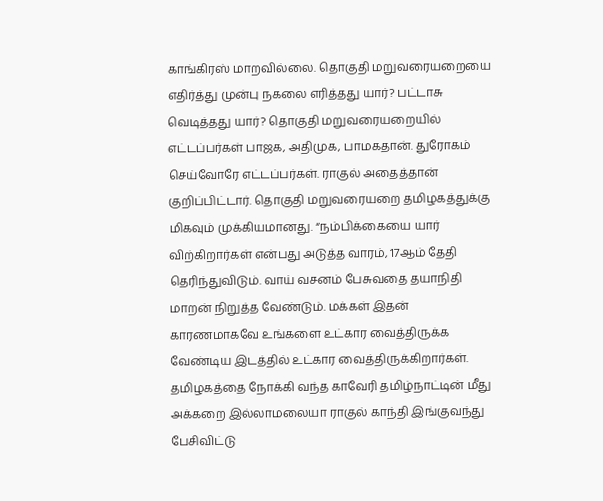காங்கிரஸ் மாறவில்லை. தொகுதி மறுவரையறையை எதிர்த்து முன்பு நகலை எரித்தது யார்? பட்டாசு வெடித்தது யார்? தொகுதி மறுவரையறையில் எட்டப்பர்கள் பாஜக, அதிமுக, பாமகதான். துரோகம் செய்வோரே எட்டப்பர்கள். ராகுல் அதைத்தான் குறிப்பிட்டார். தொகுதி மறுவரையறை தமிழகத்துக்கு மிகவும் முக்கியமானது. “நம்பிக்கையை யார் விற்கிறார்கள் என்பது அடுத்த வாரம், 17ஆம் தேதி தெரிந்துவிடும். வாய் வசனம் பேசுவதை தயாநிதி மாறன் நிறுத்த வேண்டும். மக்கள் இதன் காரணமாகவே உங்களை உட்கார வைத்திருக்க வேண்டிய இடத்தில் உட்கார வைத்திருக்கிறார்கள். தமிழகத்தை நோக்கி வந்த காவேரி தமிழ்நாட்டின் மீது அக்கறை இல்லாமலையா ராகுல் காந்தி இங்குவந்து பேசிவிட்டு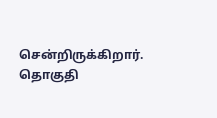சென்றிருக்கிறார். தொகுதி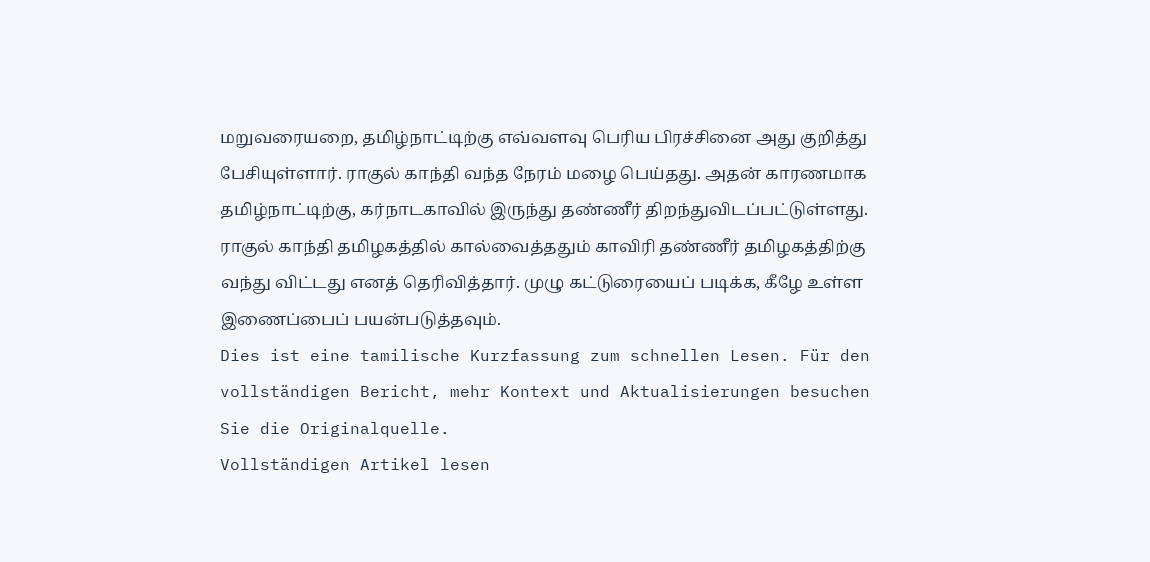மறுவரையறை, தமிழ்நாட்டிற்கு எவ்வளவு பெரிய பிரச்சினை அது குறித்து பேசியுள்ளார். ராகுல் காந்தி வந்த நேரம் மழை பெய்தது. அதன் காரணமாக தமிழ்நாட்டிற்கு, கர்நாடகாவில் இருந்து தண்ணீர் திறந்துவிடப்பட்டுள்ளது. ராகுல் காந்தி தமிழகத்தில் கால்வைத்ததும் காவிரி தண்ணீர் தமிழகத்திற்கு வந்து விட்டது எனத் தெரிவித்தார். முழு கட்டுரையைப் படிக்க, கீழே உள்ள இணைப்பைப் பயன்படுத்தவும்.
Dies ist eine tamilische Kurzfassung zum schnellen Lesen. Für den vollständigen Bericht, mehr Kontext und Aktualisierungen besuchen Sie die Originalquelle.
Vollständigen Artikel lesen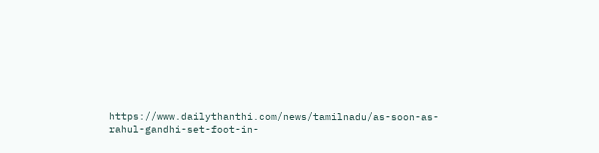https://www.dailythanthi.com/news/tamilnadu/as-soon-as-rahul-gandhi-set-foot-in-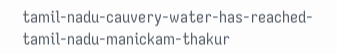tamil-nadu-cauvery-water-has-reached-tamil-nadu-manickam-thakur